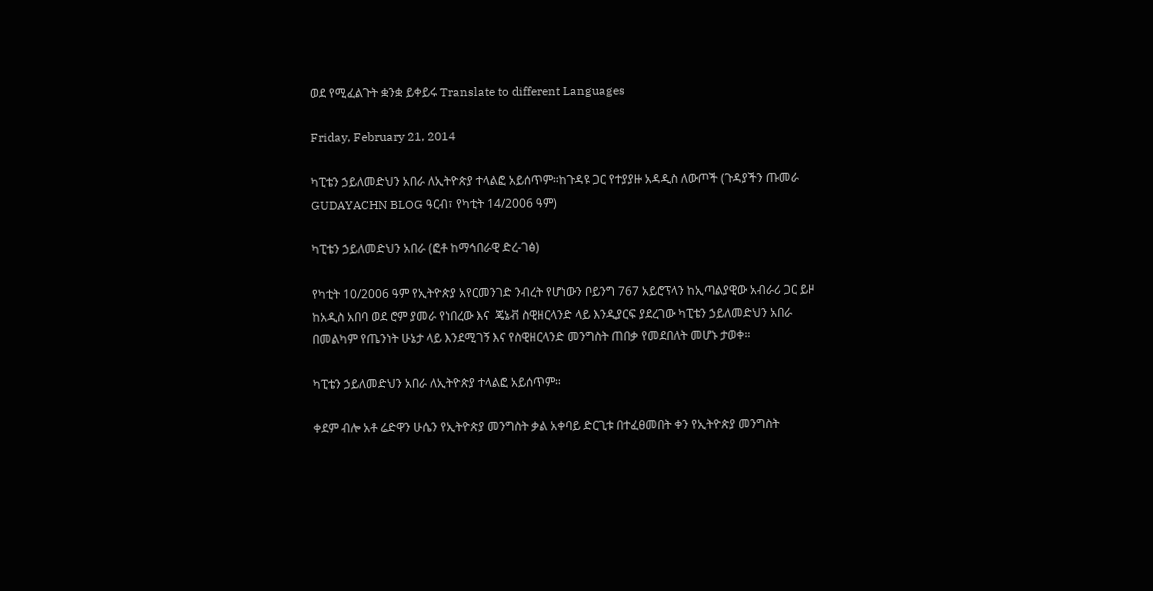ወደ የሚፈልጉት ቋንቋ ይቀይሩ Translate to different Languages

Friday, February 21, 2014

ካፒቴን ኃይለመድህን አበራ ለኢትዮጵያ ተላልፎ አይሰጥም።ከጉዳዩ ጋር የተያያዙ አዳዲስ ለውጦች (ጉዳያችን ጡመራ GUDAYACHN BLOG ዓርብ፣ የካቲት 14/2006 ዓም)

ካፒቴን ኃይለመድህን አበራ (ፎቶ ከማኅበራዊ ድረ-ገፅ)

የካቲት 10/2006 ዓም የኢትዮጵያ አየርመንገድ ንብረት የሆነውን ቦይንግ 767 አይሮፕላን ከኢጣልያዊው አብራሪ ጋር ይዞ ከአዲስ አበባ ወደ ሮም ያመራ የነበረው እና  ጄኔቭ ስዊዘርላንድ ላይ እንዲያርፍ ያደረገው ካፒቴን ኃይለመድህን አበራ በመልካም የጤንነት ሁኔታ ላይ እንደሚገኝ እና የስዊዘርላንድ መንግስት ጠበቃ የመደበለት መሆኑ ታወቀ።

ካፒቴን ኃይለመድህን አበራ ለኢትዮጵያ ተላልፎ አይሰጥም።

ቀደም ብሎ አቶ ሬድዋን ሁሴን የኢትዮጵያ መንግስት ቃል አቀባይ ድርጊቱ በተፈፀመበት ቀን የኢትዮጵያ መንግስት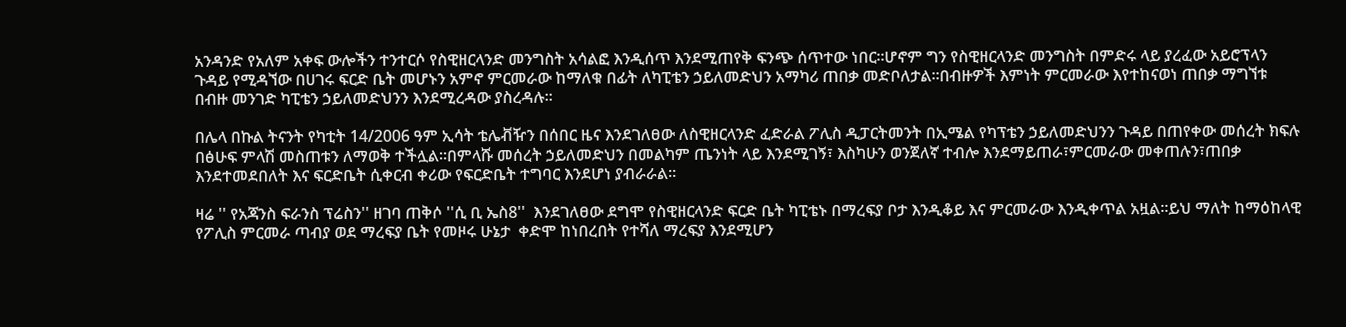አንዳንድ የአለም አቀፍ ውሎችን ተንተርሶ የስዊዘርላንድ መንግስት አሳልፎ እንዲሰጥ እንደሚጠየቅ ፍንጭ ሰጥተው ነበር።ሆኖም ግን የስዊዘርላንድ መንግስት በምድሩ ላይ ያረፈው አይሮፕላን ጉዳይ የሚዳኘው በሀገሩ ፍርድ ቤት መሆኑን አምኖ ምርመራው ከማለቁ በፊት ለካፒቴን ኃይለመድህን አማካሪ ጠበቃ መድቦለታል።በብዙዎች እምነት ምርመራው እየተከናወነ ጠበቃ ማግኘቱ በብዙ መንገድ ካፒቴን ኃይለመድህንን እንደሚረዳው ያስረዳሉ።

በሌላ በኩል ትናንት የካቲት 14/2006 ዓም ኢሳት ቴሌቭዥን በሰበር ዜና እንደገለፀው ለስዊዘርላንድ ፈድራል ፖሊስ ዲፓርትመንት በኢሜል የካፕቴን ኃይለመድህንን ጉዳይ በጠየቀው መሰረት ክፍሉ በፅሁፍ ምላሽ መስጠቱን ለማወቅ ተችሏል።በምላሹ መሰረት ኃይለመድህን በመልካም ጤንነት ላይ እንደሚገኝ፣ እስካሁን ወንጀለኛ ተብሎ እንደማይጠራ፣ምርመራው መቀጠሉን፣ጠበቃ እንደተመደበለት እና ፍርድቤት ሲቀርብ ቀሪው የፍርድቤት ተግባር እንደሆነ ያብራራል።

ዛሬ '' የአጃንስ ፍራንስ ፕሬስን'' ዘገባ ጠቅሶ ''ሲ ቢ ኤስ8''  እንደገለፀው ደግሞ የስዊዘርላንድ ፍርድ ቤት ካፒቴኑ በማረፍያ ቦታ እንዲቆይ እና ምርመራው እንዲቀጥል አዟል።ይህ ማለት ከማዕከላዊ የፖሊስ ምርመራ ጣብያ ወደ ማረፍያ ቤት የመዞሩ ሁኔታ  ቀድሞ ከነበረበት የተሻለ ማረፍያ እንደሚሆን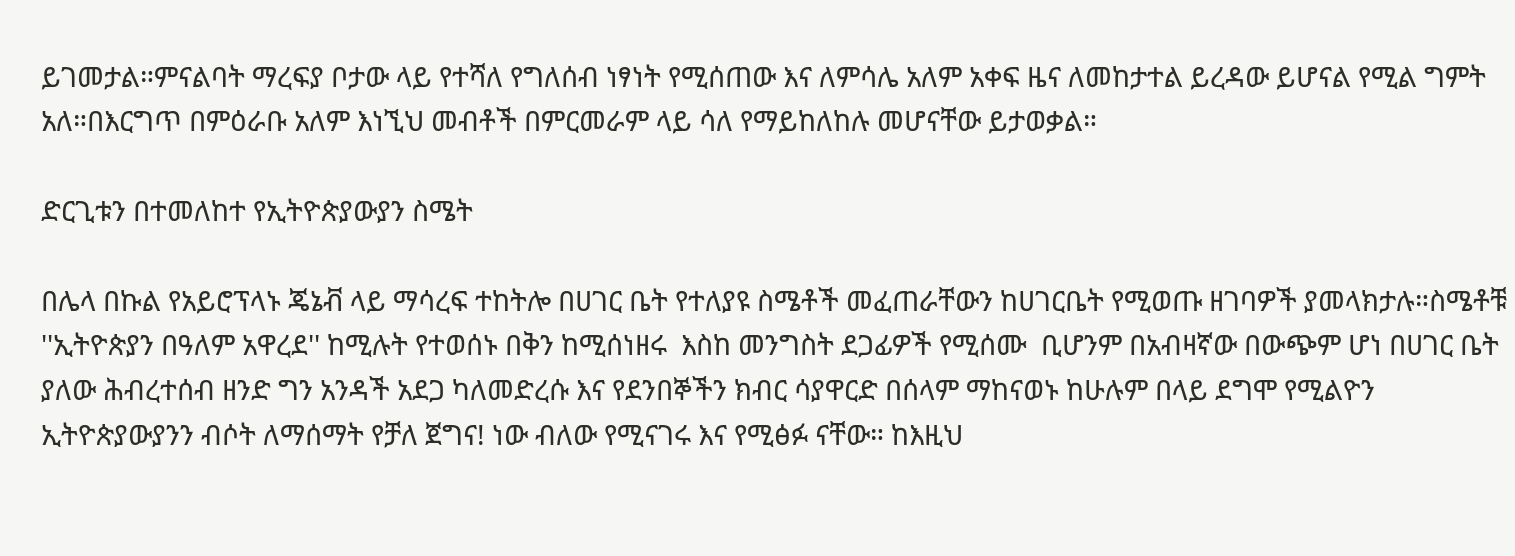ይገመታል።ምናልባት ማረፍያ ቦታው ላይ የተሻለ የግለሰብ ነፃነት የሚሰጠው እና ለምሳሌ አለም አቀፍ ዜና ለመከታተል ይረዳው ይሆናል የሚል ግምት አለ።በእርግጥ በምዕራቡ አለም እነኚህ መብቶች በምርመራም ላይ ሳለ የማይከለከሉ መሆናቸው ይታወቃል።

ድርጊቱን በተመለከተ የኢትዮጵያውያን ስሜት

በሌላ በኩል የአይሮፕላኑ ጄኔቭ ላይ ማሳረፍ ተከትሎ በሀገር ቤት የተለያዩ ስሜቶች መፈጠራቸውን ከሀገርቤት የሚወጡ ዘገባዎች ያመላክታሉ።ስሜቶቹ ''ኢትዮጵያን በዓለም አዋረደ'' ከሚሉት የተወሰኑ በቅን ከሚሰነዘሩ  እስከ መንግስት ደጋፊዎች የሚሰሙ  ቢሆንም በአብዛኛው በውጭም ሆነ በሀገር ቤት ያለው ሕብረተሰብ ዘንድ ግን አንዳች አደጋ ካለመድረሱ እና የደንበኞችን ክብር ሳያዋርድ በሰላም ማከናወኑ ከሁሉም በላይ ደግሞ የሚልዮን ኢትዮጵያውያንን ብሶት ለማሰማት የቻለ ጀግና! ነው ብለው የሚናገሩ እና የሚፅፉ ናቸው። ከእዚህ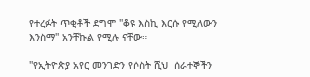የተረፉት ጥቂቶች ደግሞ ''ቆዩ እስኪ እርሱ የሚለውን እንስማ'' አንቸኩል የሚሉ ናቸው።

''የኢትዮጵያ አየር መንገድን የሶስት ሺህ  ሰራተኞችን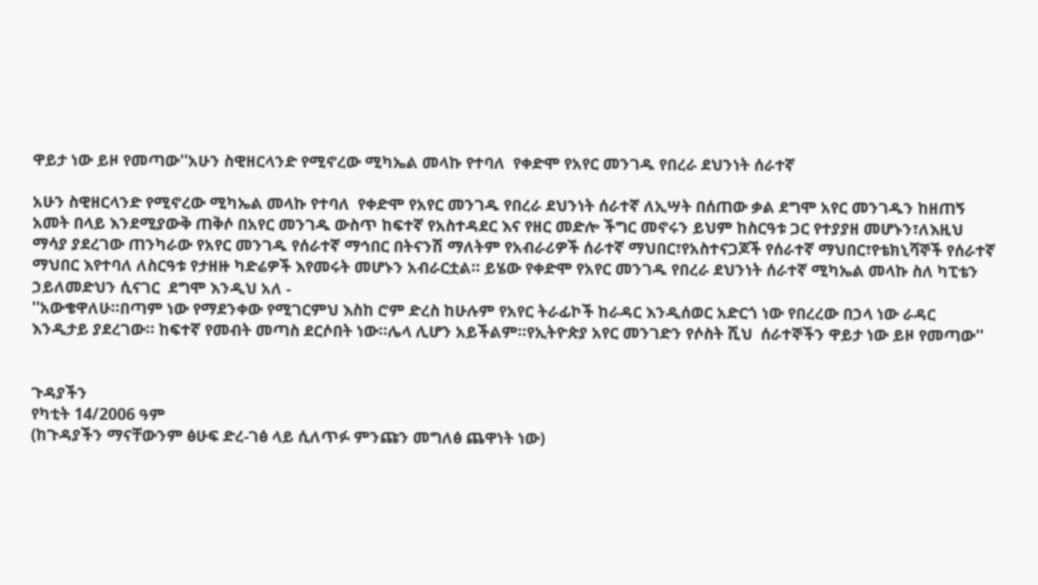ዋይታ ነው ይዞ የመጣው''አሁን ስዊዘርላንድ የሚኖረው ሚካኤል መላኩ የተባለ  የቀድሞ የአየር መንገዱ የበረራ ደህንነት ሰራተኛ

አሁን ስዊዘርላንድ የሚኖረው ሚካኤል መላኩ የተባለ  የቀድሞ የአየር መንገዱ የበረራ ደህንነት ሰራተኛ ለኢሣት በሰጠው ቃል ደግሞ አየር መንገዱን ከዘጠኝ አመት በላይ እንደሚያውቅ ጠቅሶ በአየር መንገዱ ውስጥ ከፍተኛ የአስተዳደር እና የዘር መድሎ ችግር መኖሩን ይህም ከስርዓቱ ጋር የተያያዘ መሆኑን፣ለእዚህ ማሳያ ያደረገው ጠንካራው የአየር መንገዱ የሰራተኛ ማኅበር በትናንሽ ማለትም የአብራሪዎች ሰራተኛ ማህበር፣የአስተናጋጆች የሰራተኛ ማህበር፣የቴክኒሻኞች የሰራተኛ ማህበር እየተባለ ለስርዓቱ የታዘዙ ካድሬዎች እየመሩት መሆኑን አብራርቷል። ይሄው የቀድሞ የአየር መንገዱ የበረራ ደህንነት ሰራተኛ ሚካኤል መላኩ ስለ ካፒቴን ኃይለመድህን ሲናገር  ደግሞ እንዲህ አለ -
''አውቄዋለሁ።በጣም ነው የማደንቀው የሚገርምህ እስከ ሮም ድረስ ከሁሉም የአየር ትራፊኮች ከራዳር እንዲሰወር አድርጎ ነው የበረረው በኃላ ነው ራዳር እንዲታይ ያደረገው። ከፍተኛ የመብት መጣስ ደርሶበት ነው።ሌላ ሊሆን አይችልም።የኢትዮጵያ አየር መንገድን የሶስት ሺህ  ሰራተኞችን ዋይታ ነው ይዞ የመጣው''


ጉዳያችን
የካቲት 14/2006 ዓም
(ከጉዳያችን ማናቸውንም ፅሁፍ ድረ-ገፅ ላይ ሲለጥፉ ምንጩን መግለፅ ጨዋነት ነው)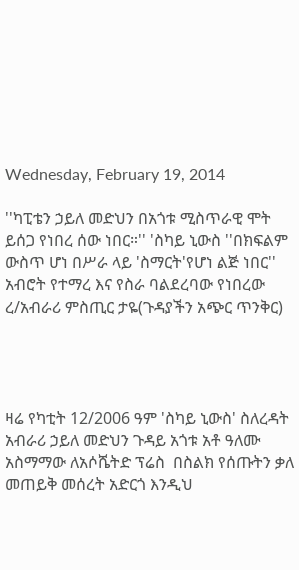Wednesday, February 19, 2014

''ካፒቴን ኃይለ መድህን በአጎቱ ሚስጥራዊ ሞት ይሰጋ የነበረ ሰው ነበር።'' 'ስካይ ኒውስ ''በክፍልም ውስጥ ሆነ በሥራ ላይ 'ስማርት'የሆነ ልጅ ነበር'' አብሮት የተማረ እና የስራ ባልደረባው የነበረው ረ/አብራሪ ምስጢር ታዬ(ጉዳያችን አጭር ጥንቅር)




ዛሬ የካቲት 12/2006 ዓም 'ስካይ ኒውስ' ስለረዳት አብራሪ ኃይለ መድህን ጉዳይ አጎቱ አቶ ዓለሙ አስማማው ለአሶሼትድ ፕሬስ  በስልክ የሰጡትን ቃለ መጠይቅ መሰረት አድርጎ እንዲህ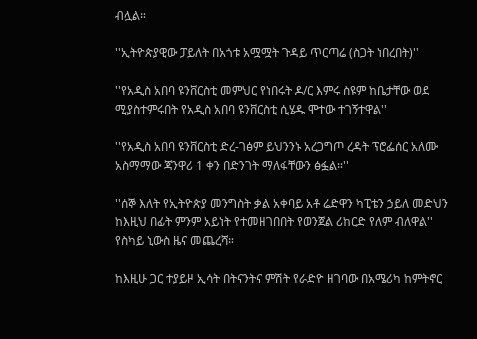ብሏል።

''ኢትዮጵያዊው ፓይለት በአጎቱ አሟሟት ጉዳይ ጥርጣሬ (ስጋት ነበረበት)''

''የአዲስ አበባ ዩንቨርስቲ መምህር የነበሩት ዶ/ር እምሩ ስዩም ከቤታቸው ወደ ሚያስተምሩበት የአዲስ አበባ ዩንቨርስቲ ሲሄዱ ሞተው ተገኝተዋል''

''የአዲስ አበባ ዩንቨርስቲ ድረ-ገፅም ይህንንኑ አረጋግጦ ረዳት ፕሮፌሰር አለሙ አስማማው ጃንዋሪ 1 ቀን በድንገት ማለፋቸውን ፅፏል።''

''ሰኞ እለት የኢትዮጵያ መንግስት ቃል አቀባይ አቶ ሬድዋን ካፒቴን ኃይለ መድህን ከእዚህ በፊት ምንም አይነት የተመዘገበበት የወንጀል ሪከርድ የለም ብለዋል'' የስካይ ኒውስ ዜና መጨረሻ።

ከእዚሁ ጋር ተያይዞ ኢሳት በትናንትና ምሽት የራድዮ ዘገባው በአሜሪካ ከምትኖር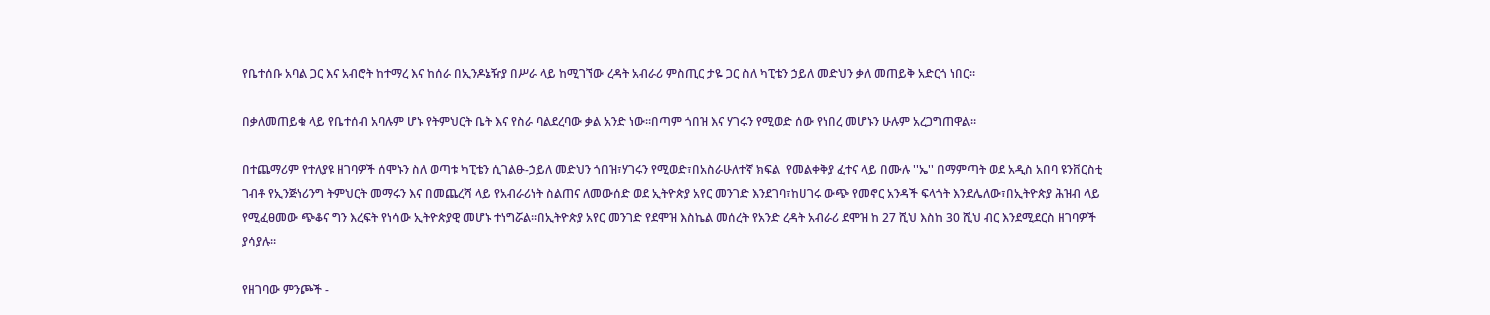የቤተሰቡ አባል ጋር እና አብሮት ከተማረ እና ከሰራ በኢንዶኔዥያ በሥራ ላይ ከሚገኘው ረዳት አብራሪ ምስጢር ታዬ ጋር ስለ ካፒቴን ኃይለ መድህን ቃለ መጠይቅ አድርጎ ነበር።

በቃለመጠይቁ ላይ የቤተሰብ አባሉም ሆኑ የትምህርት ቤት እና የስራ ባልደረባው ቃል አንድ ነው።በጣም ጎበዝ እና ሃገሩን የሚወድ ሰው የነበረ መሆኑን ሁሉም አረጋግጠዋል።

በተጨማሪም የተለያዩ ዘገባዎች ሰሞኑን ስለ ወጣቱ ካፒቴን ሲገልፁ-ኃይለ መድህን ጎበዝ፣ሃገሩን የሚወድ፣በአስራሁለተኛ ክፍል  የመልቀቅያ ፈተና ላይ በሙሉ ''ኤ'' በማምጣት ወደ አዲስ አበባ ዩንቨርስቲ ገብቶ የኢንጅነሪንግ ትምህርት መማሩን እና በመጨረሻ ላይ የአብራሪነት ስልጠና ለመውሰድ ወደ ኢትዮጵያ አየር መንገድ እንደገባ፣ከሀገሩ ውጭ የመኖር አንዳች ፍላጎት እንደሌለው፣በኢትዮጵያ ሕዝብ ላይ የሚፈፀመው ጭቆና ግን እረፍት የነሳው ኢትዮጵያዊ መሆኑ ተነግሯል።በኢትዮጵያ አየር መንገድ የደሞዝ እስኬል መሰረት የአንድ ረዳት አብራሪ ደሞዝ ከ 27 ሺህ እስከ 30 ሺህ ብር እንደሚደርስ ዘገባዎች ያሳያሉ።

የዘገባው ምንጮች -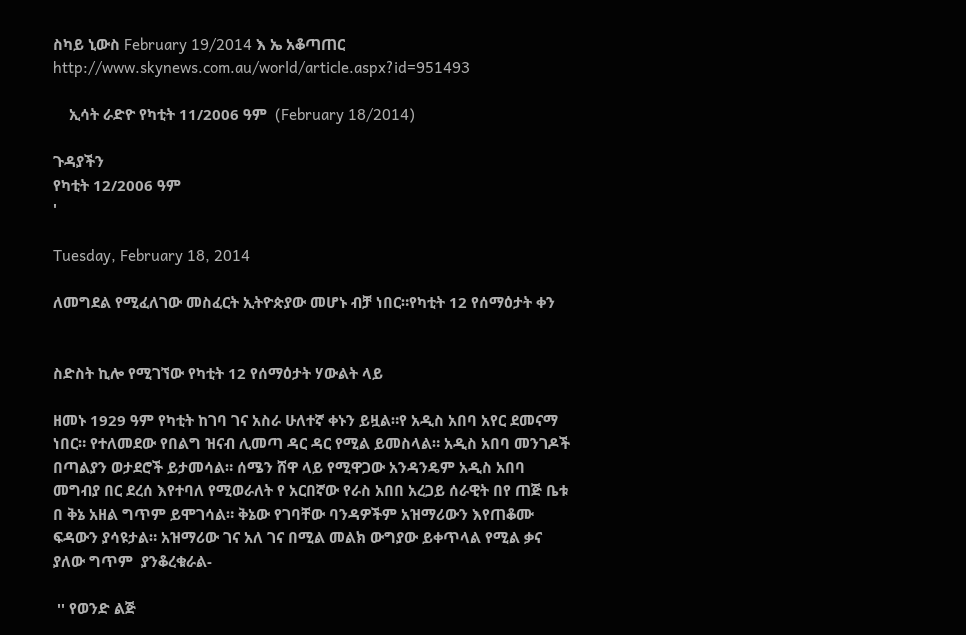ስካይ ኒውስ February 19/2014 እ ኤ አቆጣጠር  http://www.skynews.com.au/world/article.aspx?id=951493

    ኢሳት ራድዮ የካቲት 11/2006 ዓም  (February 18/2014)

ጉዳያችን
የካቲት 12/2006 ዓም
'

Tuesday, February 18, 2014

ለመግደል የሚፈለገው መስፈርት ኢትዮጵያው መሆኑ ብቻ ነበር።የካቲት 12 የሰማዕታት ቀን


ስድስት ኪሎ የሚገኘው የካቲት 12 የሰማዕታት ሃውልት ላይ

ዘመኑ 1929 ዓም የካቲት ከገባ ገና አስራ ሁለተኛ ቀኑን ይዟል።የ አዲስ አበባ አየር ደመናማ ነበር። የተለመደው የበልግ ዝናብ ሊመጣ ዳር ዳር የሚል ይመስላል። አዲስ አበባ መንገዶች በጣልያን ወታደሮች ይታመሳል። ሰሜን ሸዋ ላይ የሚዋጋው አንዳንዴም አዲስ አበባ መግብያ በር ደረሰ እየተባለ የሚወራለት የ አርበኛው የራስ አበበ አረጋይ ሰራዊት በየ ጠጅ ቤቱ በ ቅኔ አዘል ግጥም ይሞገሳል። ቅኔው የገባቸው ባንዳዎችም አዝማሪውን እየጠቆሙ ፍዳውን ያሳዩታል። አዝማሪው ገና አለ ገና በሚል መልክ ውግያው ይቀጥላል የሚል ቃና ያለው ግጥም  ያንቆረቁራል-

 '' የወንድ ልጅ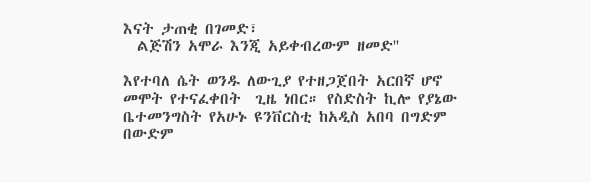እናት ታጠቂ በገመድ፣
  ልጅሽን አሞራ እንጂ አይቀብረውም ዘመድ''

እየተባለ ሴት ወንዱ ለውጊያ የተዘጋጀበት አርበኛ ሆኖ መሞት የተናፈቀበት  ጊዜ ነበር። የስድስት ኪሎ የያኔው ቤተመንግስት የአሁኑ ዩንቨርስቲ ከአዲስ አበባ በግድም በውድም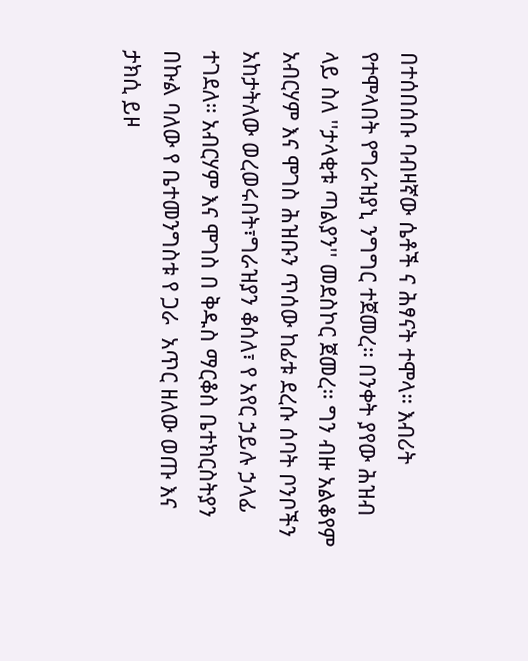በተሰበሰቡ ባብዛኛው ሴቶች ና ሕፃናት ተሞላ። እብሪት የተሞላበት የግራዝያኒ ንግግር ተጀመረ። በንቀት ያየው ሕዝብ ላይ ስለ ''ታላቂቱ ጣልያን'' መደስኮር ጀመረ። ግን ብዙ አልቆየም አብርሃም እና ሞገስ ሕዝቡን ጥሰው ከፊቱ ደረሱ ሰባት ቦንቦችን አከታትለው ወረወሩበት፣ግራዝያን ቆሰለ፣ የ አየር ኃይሉ ኃላፊ ተገደለ። አብርሃም እና ሞገስ በ ቅዱስ ማርቆስ ቤተክርስትያን በኩል ባለው የ ቤተመንግስቱ የ ጋራ  አጥር ዘለው ወጡ እና ታክሲ ይዞ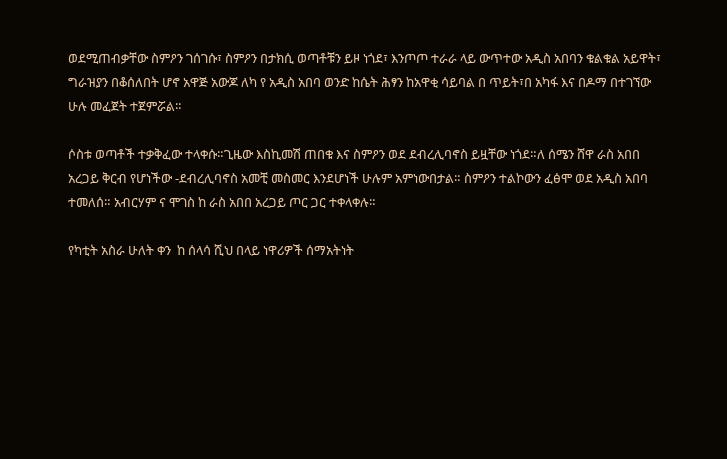ወደሚጠብቃቸው ስምዖን ገሰገሱ፣ ስምዖን በታክሲ ወጣቶቹን ይዞ ነጎደ፣ እንጦጦ ተራራ ላይ ውጥተው አዲስ አበባን ቁልቁል አይዋት፣ ግራዝያን በቆሰለበት ሆኖ አዋጅ አውጆ ለካ የ አዲስ አበባ ወንድ ከሴት ሕፃን ከአዋቂ ሳይባል በ ጥይት፣በ አካፋ እና በዶማ በተገኘው ሁሉ መፈጀት ተጀምሯል።

ሶስቱ ወጣቶች ተቃቅፈው ተላቀሱ።ጊዜው እስኪመሽ ጠበቁ እና ስምዖን ወደ ደብረሊባኖስ ይዟቸው ነጎደ።ለ ሰሜን ሸዋ ራስ አበበ አረጋይ ቅርብ የሆነችው -ደብረሊባኖስ አመቺ መስመር እንደሆነች ሁሉም አምነውበታል። ስምዖን ተልኮውን ፈፅሞ ወደ አዲስ አበባ ተመለሰ። አብርሃም ና ሞገስ ከ ራስ አበበ አረጋይ ጦር ጋር ተቀላቀሉ።

የካቲት አስራ ሁለት ቀን  ከ ሰላሳ ሺህ በላይ ነዋሪዎች ሰማአትነት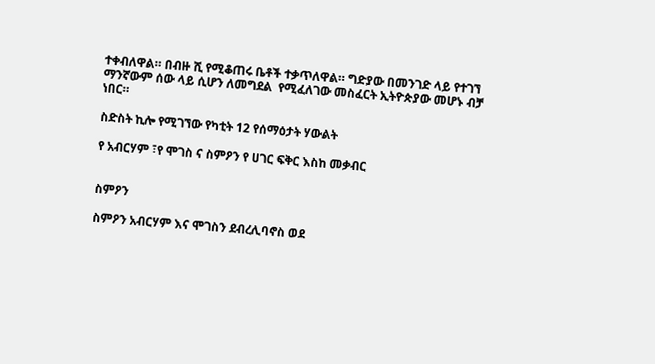ተቀብለዋል። በብዙ ሺ የሚቆጠሩ ቤቶች ተቃጥለዋል። ግድያው በመንገድ ላይ የተገኘ ማንኛውም ሰው ላይ ሲሆን ለመግደል  የሚፈለገው መስፈርት ኢትዮጵያው መሆኑ ብቻ ነበር።

ስድስት ኪሎ የሚገኘው የካቲት 12 የሰማዕታት ሃውልት

የ አብርሃም ፣የ ሞገስ ና ስምዖን የ ሀገር ፍቅር እስከ መቃብር


ስምዖን

ስምዖን አብርሃም እና ሞገስን ደብረሊባኖስ ወደ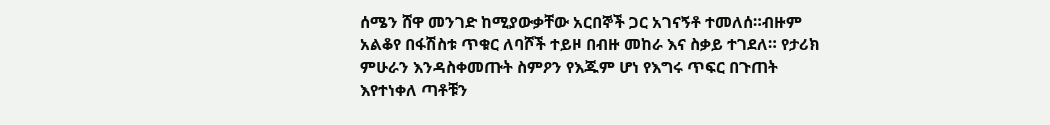ሰሜን ሸዋ መንገድ ከሚያውቃቸው አርበኞች ጋር አገናኝቶ ተመለሰ።ብዙም አልቆየ በፋሽስቱ ጥቁር ለባሾች ተይዞ በብዙ መከራ እና ስቃይ ተገደለ። የታሪክ ምሁራን እንዳስቀመጡት ስምዖን የእጁም ሆነ የእግሩ ጥፍር በጉጠት እየተነቀለ ጣቶቹን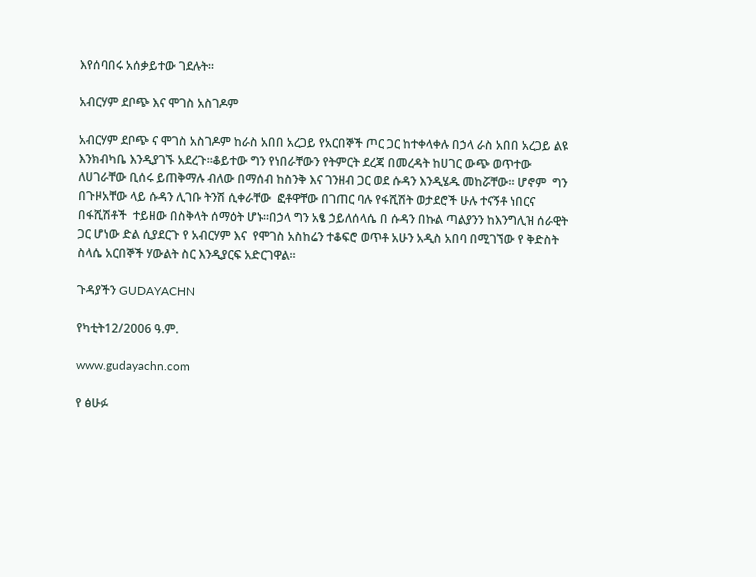እየሰባበሩ አሰቃይተው ገደሉት።

አብርሃም ደቦጭ እና ሞገስ አስገዶም

አብርሃም ደቦጭ ና ሞገስ አስገዶም ከራስ አበበ አረጋይ የአርበኞች ጦር ጋር ከተቀላቀሉ በኃላ ራስ አበበ አረጋይ ልዩ እንክብካቤ እንዲያገኙ አደረጉ።ቆይተው ግን የነበራቸውን የትምርት ደረጃ በመረዳት ከሀገር ውጭ ወጥተው ለሀገራቸው ቢሰሩ ይጠቅማሉ ብለው በማሰብ ከስንቅ እና ገንዘብ ጋር ወደ ሱዳን እንዲሄዱ መከሯቸው። ሆኖም  ግን በጉዞአቸው ላይ ሱዳን ሊገቡ ትንሽ ሲቀራቸው  ፎቶዋቸው በገጠር ባሉ የፋሺሽት ወታደሮች ሁሉ ተናኝቶ ነበርና በፋሺሽቶች  ተይዘው በስቅላት ሰማዕት ሆኑ።በኃላ ግን አፄ ኃይለሰላሴ በ ሱዳን በኩል ጣልያንን ከእንግሊዝ ሰራዊት ጋር ሆነው ድል ሲያደርጉ የ አብርሃም እና  የሞገስ አስከሬን ተቆፍሮ ወጥቶ አሁን አዲስ አበባ በሚገኘው የ ቅድስት ስላሴ አርበኞች ሃውልት ስር እንዲያርፍ አድርገዋል።

ጉዳያችን GUDAYACHN

የካቲት12/2006 ዓ.ም.

www.gudayachn.com

የ ፅሁፉ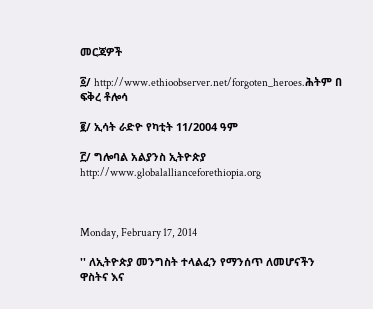መርጃዎች

፩/ http://www.ethioobserver.net/forgoten_heroes.ሕትም በ ፍቅረ ቶሎሳ

፪/ ኢሳት ራድዮ የካቲት 11/2004 ዓም

፫/ ግሎባል አልያንስ ኢትዮጵያ http://www.globalallianceforethiopia.org



Monday, February 17, 2014

'' ለኢትዮጵያ መንግስት ተላልፈን የማንሰጥ ለመሆናችን ዋስትና እና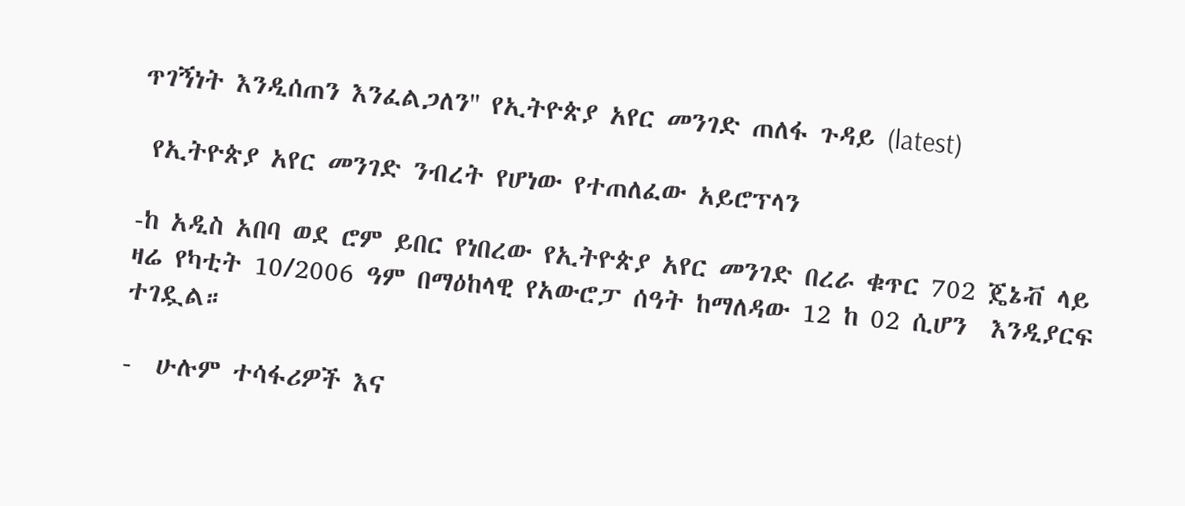ጥገኝነት እንዲሰጠን እንፈልጋለን'' የኢትዮጵያ አየር መንገድ ጠለፋ ጉዳይ (latest)

 የኢትዮጵያ አየር መንገድ ንብረት የሆነው የተጠለፈው አይሮፕላን

-ከ አዲስ አበባ ወደ ሮም ይበር የነበረው የኢትዮጵያ አየር መንገድ በረራ ቁጥር 702 ጄኔቭ ላይ ዛሬ የካቲት 10/2006 ዓም በማዕከላዊ የአውሮፓ ሰዓት ከማለዳው 12 ከ 02 ሲሆን  እንዲያርፍ ተገዷል።

-  ሁሉም ተሳፋሪዎች እና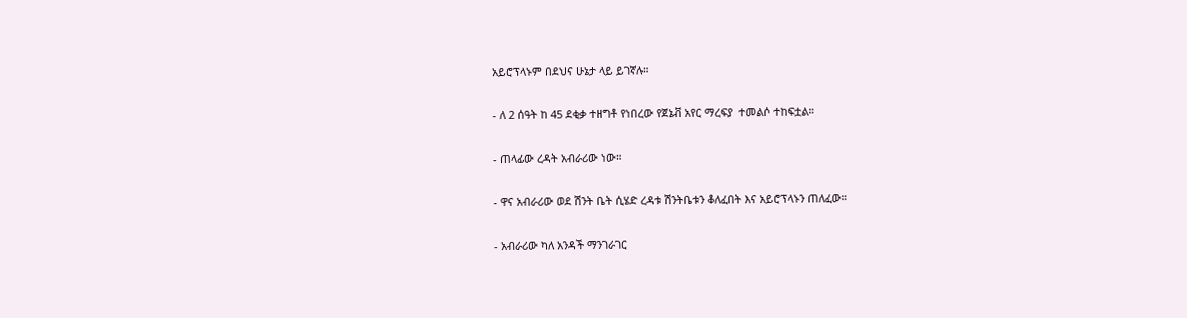አይሮፕላኑም በደህና ሁኔታ ላይ ይገኛሉ።

- ለ 2 ሰዓት ከ 45 ደቂቃ ተዘግቶ የነበረው የጀኔቭ አየር ማረፍያ  ተመልሶ ተከፍቷል።

- ጠላፊው ረዳት አብራሪው ነው።

- ዋና አብራሪው ወደ ሽንት ቤት ሲሄድ ረዳቱ ሽንትቤቱን ቆለፈበት እና አይሮፕላኑን ጠለፈው።

- አብራሪው ካለ አንዳች ማንገራገር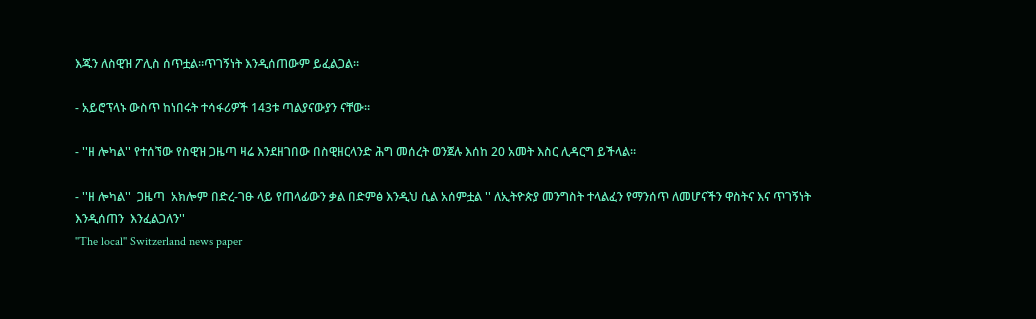እጁን ለስዊዝ ፖሊስ ሰጥቷል።ጥገኝነት እንዲሰጠውም ይፈልጋል።

- አይሮፕላኑ ውስጥ ከነበሩት ተሳፋሪዎች 143ቱ ጣልያናውያን ናቸው።

- ''ዘ ሎካል'' የተሰኘው የስዊዝ ጋዜጣ ዛሬ እንደዘገበው በስዊዘርላንድ ሕግ መሰረት ወንጀሉ እሰከ 20 አመት እስር ሊዳርግ ይችላል።

- ''ዘ ሎካል''  ጋዜጣ  አክሎም በድረ-ገፁ ላይ የጠላፊውን ቃል በድምፅ እንዲህ ሲል አሰምቷል '' ለኢትዮጵያ መንግስት ተላልፈን የማንሰጥ ለመሆናችን ዋስትና እና ጥገኝነት እንዲሰጠን  እንፈልጋለን''
''The local'' Switzerland news paper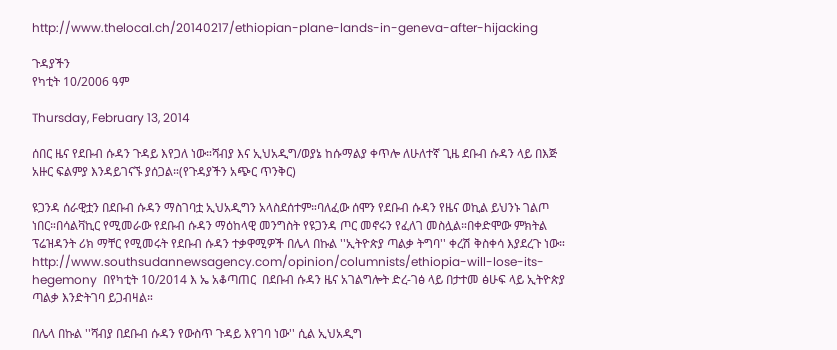http://www.thelocal.ch/20140217/ethiopian-plane-lands-in-geneva-after-hijacking

ጉዳያችን
የካቲት 10/2006 ዓም

Thursday, February 13, 2014

ሰበር ዜና የደቡብ ሱዳን ጉዳይ እየጋለ ነው።ሻብያ እና ኢህአዲግ/ወያኔ ከሱማልያ ቀጥሎ ለሁለተኛ ጊዜ ደቡብ ሱዳን ላይ በእጅ አዙር ፍልምያ እንዳይገናኙ ያሰጋል።(የጉዳያችን አጭር ጥንቅር)

ዩጋንዳ ሰራዊቷን በደቡብ ሱዳን ማስገባቷ ኢህአዲግን አላስደሰተም።ባለፈው ሰሞን የደቡብ ሱዳን የዜና ወኪል ይህንኑ ገልጦ ነበር።በሳልቫኪር የሚመራው የደቡብ ሱዳን ማዕከላዊ መንግስት የዩጋንዳ ጦር መኖሩን የፈለገ መስሏል።በቀድሞው ምክትል ፕሬዝዳንት ሪክ ማቸር የሚመሩት የደቡብ ሱዳን ተቃዋሚዎች በሌላ በኩል ''ኢትዮጵያ ጣልቃ ትግባ'' ቀረሽ ቅስቀሳ እያደረጉ ነው።
http://www.southsudannewsagency.com/opinion/columnists/ethiopia-will-lose-its-hegemony  በየካቲት 10/2014 እ ኤ አቆጣጠር  በደቡብ ሱዳን ዜና አገልግሎት ድረ-ገፅ ላይ በታተመ ፅሁፍ ላይ ኢትዮጵያ ጣልቃ እንድትገባ ይጋብዛል።

በሌላ በኩል ''ሻብያ በደቡብ ሱዳን የውስጥ ጉዳይ እየገባ ነው'' ሲል ኢህአዲግ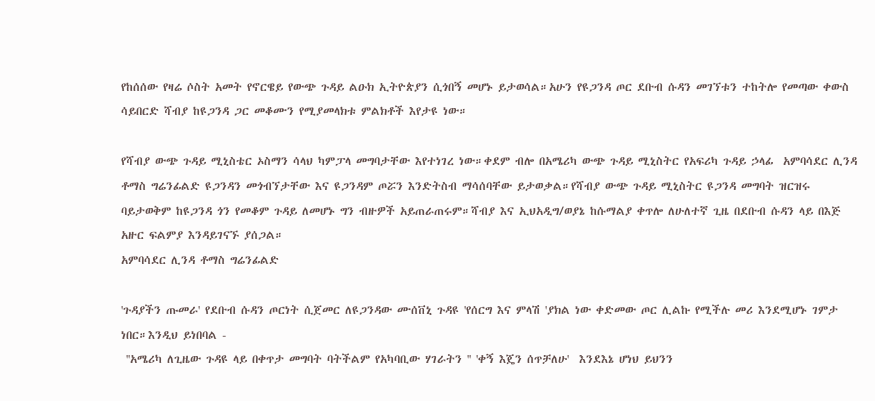የከሰሰው የዛሬ ሶስት አመት የኖርዌይ የውጭ ጉዳይ ልዑክ ኢትዮጵያን ሲጎበኝ መሆኑ ይታወሳል።አሁን የዩጋንዳ ጦር ደቡብ ሱዳን መገኘቱን ተከትሎ የመጣው ቀውስ ሳይበርድ ሻብያ ከዩጋንዳ ጋር መቆሙን የሚያመላክቱ ምልክቶች እየታዩ ነው።

የሻብያ ውጭ ጉዳይ ሚኒስቴር ኦስማን ሳላህ ካምፓላ መግባታቸው እየተነገረ ነው።ቀደም ብሎ በአሜሪካ ውጭ ጉዳይ ሚኒስትር የአፍሪካ ጉዳይ ኃላፊ  አምባሳደር ሊንዳ ቶማስ ግሬንፊልድ ዩጋንዳን መጎብኘታቸው እና ዩጋንዳም ጦሯን እንድትስብ ማሳሰባቸው ይታወቃል።የሻብያ ውጭ ጉዳይ ሚኒስትር ዩጋንዳ መግባት ዝርዝሩ ባይታወቅም ከዩጋንዳ ጎን የመቆም ጉዳይ ለመሆኑ ግን ብዙዎች አይጠራጠሩም።ሻብያ እና ኢህአዲግ/ወያኔ ከሱማልያ ቀጥሎ ለሁለተኛ ጊዜ በደቡብ ሱዳን ላይ በእጅ አዙር ፍልምያ እንዳይገናኙ ያሰጋል።
አምባሳደር ሊንዳ ቶማስ ግሬንፊልድ

'ጉዳያችን ጡመራ' የደቡብ ሱዳን ጦርነት ሲጀመር ለዩጋንዳው ሙሰቨኒ ጉዳዩ 'የሰርግ እና ምላሽ 'ያክል ነው ቀድመው ጦር ሊልኩ የሚችሉ መሪ እንደሚሆኑ ገምታ ነበር።እንዲህ ይነበባል -
 ''አሜሪካ ለጊዜው ጉዳዩ ላይ በቀጥታ መግባት ባትችልም የአካባቢው ሃገራትን '' 'ቀኝ እጄን ሰጥቻለሁ'  እንደእኔ ሆነህ ይህንን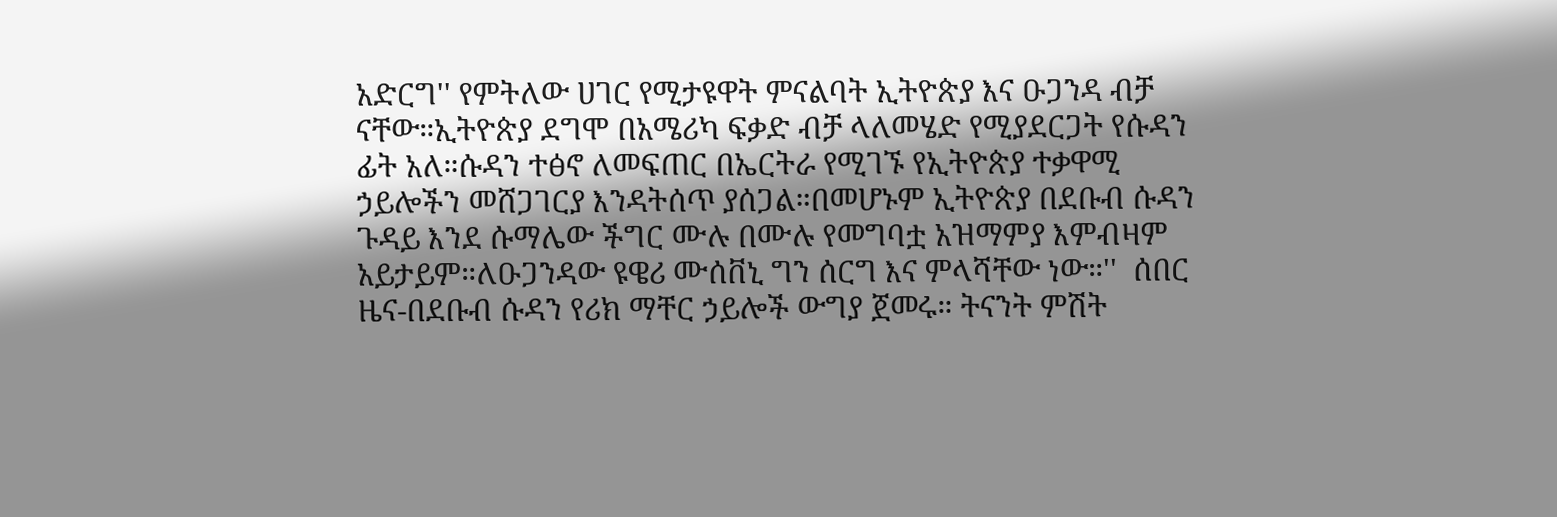አድርግ'' የምትለው ሀገር የሚታዩዋት ምናልባት ኢትዮጵያ እና ዑጋንዳ ብቻ ናቸው።ኢትዮጵያ ደግሞ በአሜሪካ ፍቃድ ብቻ ላለመሄድ የሚያደርጋት የሱዳን ፊት አለ።ሱዳን ተፅኖ ለመፍጠር በኤርትራ የሚገኙ የኢትዮጵያ ተቃዋሚ ኃይሎችን መሸጋገርያ እንዳትሰጥ ያሰጋል።በመሆኑም ኢትዮጵያ በደቡብ ሱዳን ጉዳይ እንደ ሱማሌው ችግር ሙሉ በሙሉ የመግባቷ አዝማምያ እምብዛም አይታይም።ለዑጋንዳው ዩዌሪ ሙሰቨኒ ግን ሰርግ እና ምላሻቸው ነው።''  ሰበር ዜና-በደቡብ ሱዳን የሪክ ማቸር ኃይሎች ውግያ ጀመሩ። ትናንት ምሽት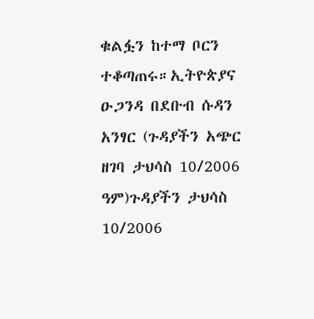ቁልፏን ከተማ ቦርን ተቆጣጠሩ።ኢትዮጵያና ዑጋንዳ በደቡብ ሱዳን አንፃር (ጉዳያችን አጭር ዘገባ ታህሳስ 10/2006 ዓም)ጉዳያችን ታህሳስ 10/2006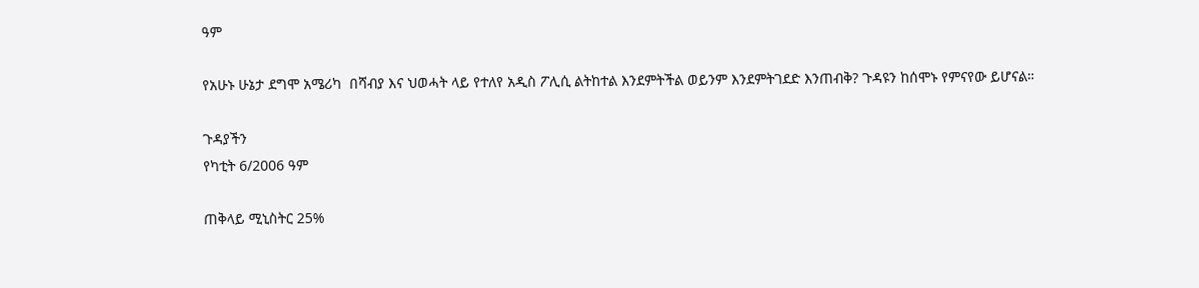ዓም

የአሁኑ ሁኔታ ደግሞ አሜሪካ  በሻብያ እና ህወሓት ላይ የተለየ አዲስ ፖሊሲ ልትከተል እንደምትችል ወይንም እንደምትገደድ እንጠብቅ? ጉዳዩን ከሰሞኑ የምናየው ይሆናል።

ጉዳያችን
የካቲት 6/2006 ዓም

ጠቅላይ ሚኒስትር 25%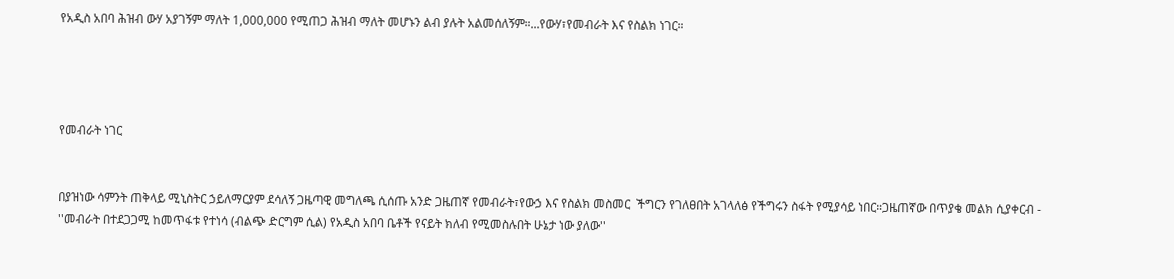የአዲስ አበባ ሕዝብ ውሃ አያገኝም ማለት 1,000,000 የሚጠጋ ሕዝብ ማለት መሆኑን ልብ ያሉት አልመሰለኝም።...የውሃ፣የመብራት እና የስልክ ነገር።




የመብራት ነገር


በያዝነው ሳምንት ጠቅላይ ሚኒስትር ኃይለማርያም ደሳለኝ ጋዜጣዊ መግለጫ ሲሰጡ አንድ ጋዜጠኛ የመብራት፣የውኃ እና የስልክ መስመር  ችግርን የገለፀበት አገላለፅ የችግሩን ስፋት የሚያሳይ ነበር።ጋዜጠኛው በጥያቄ መልክ ሲያቀርብ - ''መብራት በተደጋጋሚ ከመጥፋቱ የተነሳ (ብልጭ ድርግም ሲል) የአዲስ አበባ ቤቶች የናይት ክለብ የሚመስሉበት ሁኔታ ነው ያለው''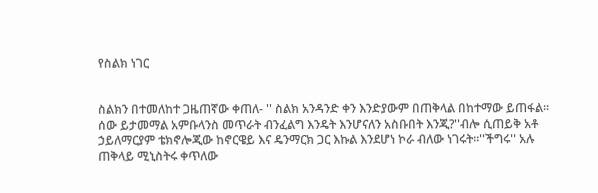የስልክ ነገር


ስልክን በተመለከተ ጋዜጠኛው ቀጠለ- '' ስልክ አንዳንድ ቀን እንድያውም በጠቅላል በከተማው ይጠፋል። ሰው ይታመማል አምቡላንስ መጥራት ብንፈልግ እንዴት እንሆናለን አስቡበት እንጂ?''ብሎ ሲጠይቅ አቶ ኃይለማርያም ቴክኖሎጂው ከኖርዌይ እና ዴንማርክ ጋር እኩል እንደሆነ ኮራ ብለው ነገሩት።''ችግሩ'' አሉ ጠቅላይ ሚኒስትሩ ቀጥለው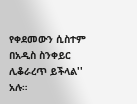የቀደመውን ሲስተም በአዲስ ስንቀይር ሊቆራረጥ ይችላል'' አሉ።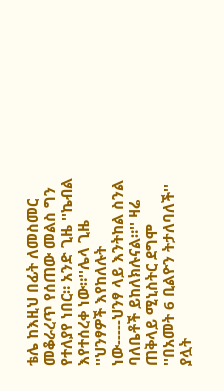ቴሌ ከእዚህ በፊት ለመስመር መቆራረጥ የሰጠው መልስ ግን የተለያየ ነበር። አንድ ጊዜ ''ኬብል እየተሰረቀ ነው።''ሌላ ጊዜ ''ህንፃዎች እየከለሉት ነው-----ህንፃ ላይ እንትከል ስንል ባለቤቶች ይከለክሉናል።'' ዛሬ ጠቅላይ ሚኒስትር ደግሞ ''በአመት 6 ቢልዮን ትታለባለች'' ያሏት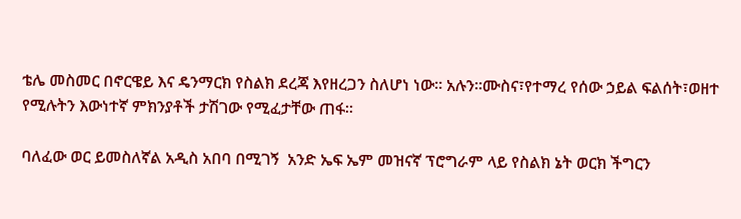ቴሌ መስመር በኖርዌይ እና ዴንማርክ የስልክ ደረጃ እየዘረጋን ስለሆነ ነው። አሉን።ሙስና፣የተማረ የሰው ኃይል ፍልሰት፣ወዘተ የሚሉትን እውነተኛ ምክንያቶች ታሽገው የሚፈታቸው ጠፋ።

ባለፈው ወር ይመስለኛል አዲስ አበባ በሚገኝ  አንድ ኤፍ ኤም መዝናኛ ፕሮግራም ላይ የስልክ ኔት ወርክ ችግርን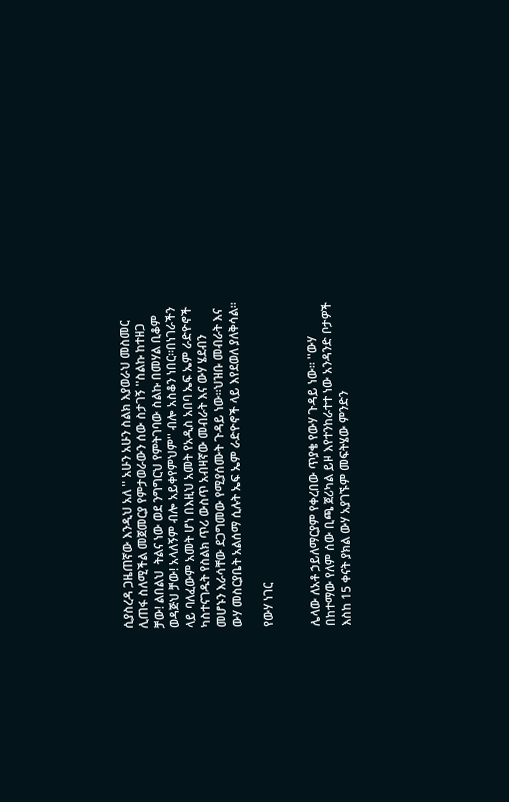ሲያስረዳ ጋዜጠኛው እንዲህ አለ '' አሁን አሁን ስልክ እያወራህ መስመር ሊጠፋ ስለሚችል መጀመርያ የምታወራውን ሰው ስታገኝ ''ስልኩ ከተዘጋ ቻው! ልበልህ  ትልና ነው ወደ ንግግርህ የምትገባው ስልኩ በመሃል ቢቆም ወዳጅህ ቻው! አላለኝም ብሎ አይቀየምህም'' ብሎ አስቆን ነበር።በነገራችን ላይ ባለፈውም አመት ሆነ በእዚህ አመት የአዲስ አበባ ኤፍ ኤም ራድዮኖች ካስተናገዱት የስልክ ጥሪ ውስጥ አብዛኛው መብራት እና ውሃ ሄደብን መሆኑን እራሳቸው ደጋግመው የሚያሰሙት ጉዳይ ነው።ህዝቡ መብራት እና ውሃ መስርያቤት አልሰማ ሲሉት ኤፍ ኤም ራድዮኖች ላይ እየደወለ ያለቅሳል።

የውሃ ነገር


ሌላው ለአቶ ኃይለማርያም የቀረበው ጥያቄ የውሃ ጉዳይ ነው። ''ውሃ በከተማው የለም ሰው ቢጫ ጀሪካል ይዞ እየተንከራተተ ነው አንዳንድ ቦታዎች እስከ 15 ቀናት ያክል ውሃ አያገኙም መፍትሄው ምንድን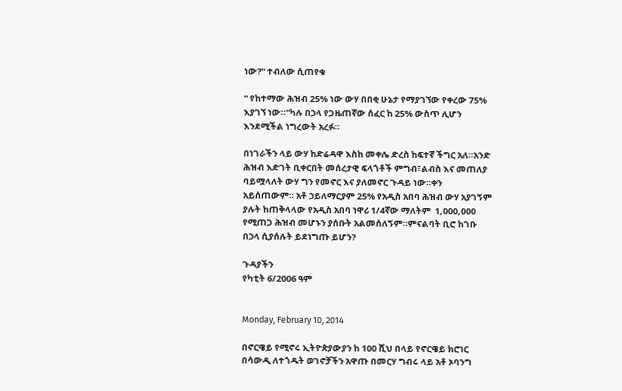ነው?'' ተብለው ሲጠየቁ

'' የከተማው ሕዝብ 25% ነው ውሃ በበቂ ሁኔታ የማያገኘው የቀረው 75% እያገኘ ነው።''ካሉ በኃላ የጋዜጠኛው ሰፈር ከ 25% ውስጥ ሊሆን እንደሚችል ነግረውት አረፉ።

በነገራችን ላይ ውሃ ከድሬዳዋ እስከ መቀሌ ድረስ ከፍተኛ ችግር አለ።አንድ ሕዝብ እድገት ቢቀርበት መሰረታዊ ፍላጎቶች ምግብ፣ልብስ እና መጠለያ ባይሟላለት ውሃ ግን የመኖር እና ያለመኖር ጉዳይ ነው።ቀን አይሰጠውም። አቶ ኃይለማርያም 25% የአዲስ አበባ ሕዝብ ውሃ አያገኝም ያሉት ከጠቅላላው የአዲስ አበባ ነዋሪ 1/4ኛው ማለትም  1,000,000 የሚጠጋ ሕዝብ መሆኑን ያሰቡት አልመሰለኝም።ምናልባት ቢሮ ከገቡ በኃላ ሲያሰሉት ይደነግጡ ይሆን?

ጉዳያችን
የካቲት 6/2006 ዓም


Monday, February 10, 2014

በኖርዌይ የሚኖሩ ኢትዮጵያውያን ከ 100 ሺህ በላይ የኖርዌይ ክሮነር በሳውዲ ለተጎዱት ወገኖቻችን አዋጡ በመርሃ ግብሩ ላይ አቶ ኦባንግ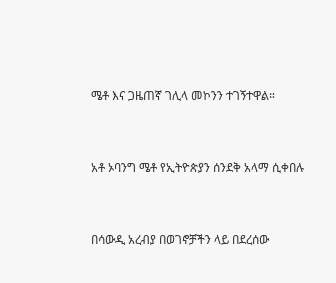ሜቶ እና ጋዜጠኛ ገሊላ መኮንን ተገኝተዋል።


አቶ ኦባንግ ሜቶ የኢትዮጵያን ሰንደቅ አላማ ሲቀበሉ


በሳውዲ አረብያ በወገኖቻችን ላይ በደረሰው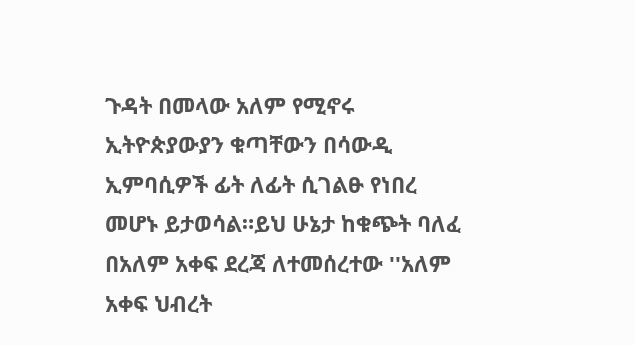ጉዳት በመላው አለም የሚኖሩ ኢትዮጵያውያን ቁጣቸውን በሳውዲ ኢምባሲዎች ፊት ለፊት ሲገልፁ የነበረ መሆኑ ይታወሳል።ይህ ሁኔታ ከቁጭት ባለፈ በአለም አቀፍ ደረጃ ለተመሰረተው ''አለም አቀፍ ህብረት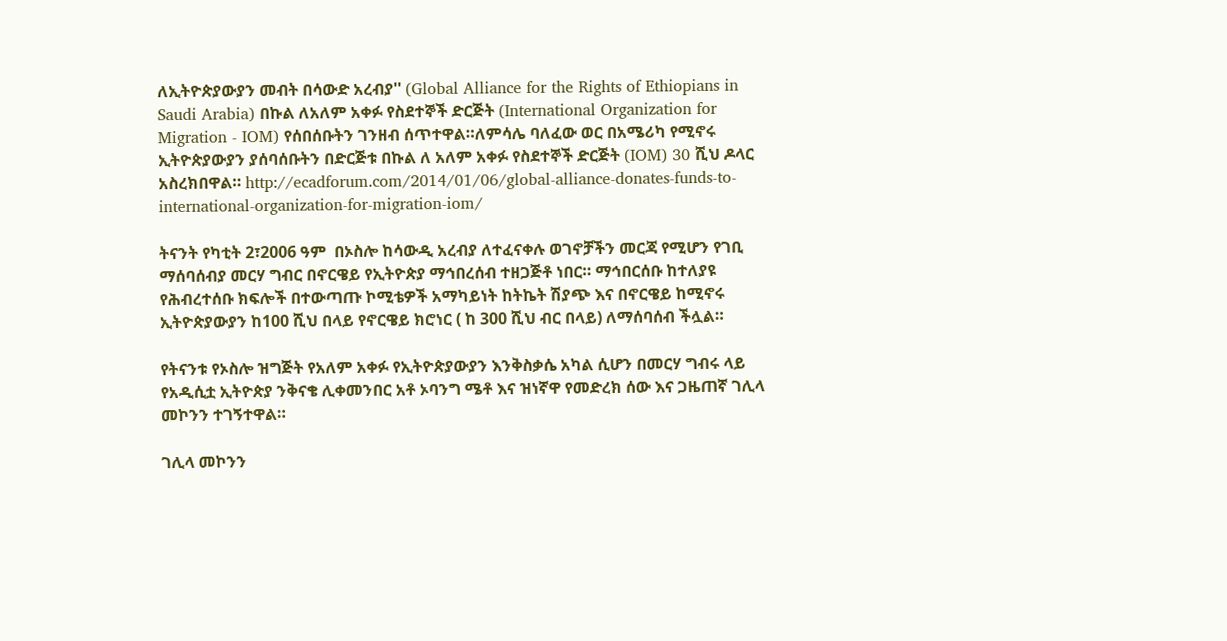ለኢትዮጵያውያን መብት በሳውድ አረብያ'' (Global Alliance for the Rights of Ethiopians in Saudi Arabia) በኩል ለአለም አቀፉ የስደተኞች ድርጅት (International Organization for Migration - IOM) የሰበሰቡትን ገንዘብ ሰጥተዋል።ለምሳሌ ባለፈው ወር በአሜሪካ የሚኖሩ ኢትዮጵያውያን ያሰባሰቡትን በድርጅቱ በኩል ለ አለም አቀፉ የስደተኞች ድርጅት (IOM) 30 ሺህ ዶላር አስረክበዋል። http://ecadforum.com/2014/01/06/global-alliance-donates-funds-to-international-organization-for-migration-iom/

ትናንት የካቲት 2፣2006 ዓም  በኦስሎ ከሳውዲ አረብያ ለተፈናቀሉ ወገኖቻችን መርጃ የሚሆን የገቢ ማሰባሰብያ መርሃ ግብር በኖርዌይ የኢትዮጵያ ማኅበረሰብ ተዘጋጅቶ ነበር። ማኅበርሰቡ ከተለያዩ የሕብረተሰቡ ክፍሎች በተውጣጡ ኮሚቴዎች አማካይነት ከትኬት ሽያጭ እና በኖርዌይ ከሚኖሩ ኢትዮጵያውያን ከ100 ሺህ በላይ የኖርዌይ ክሮነር ( ከ 300 ሺህ ብር በላይ) ለማሰባሰብ ችሏል።

የትናንቱ የኦስሎ ዝግጅት የአለም አቀፉ የኢትዮጵያውያን እንቅስቃሴ አካል ሲሆን በመርሃ ግብሩ ላይ የአዲሲቷ ኢትዮጵያ ንቅናቄ ሊቀመንበር አቶ ኦባንግ ሜቶ እና ዝነኛዋ የመድረክ ሰው እና ጋዜጠኛ ገሊላ መኮንን ተገኝተዋል።

ገሊላ መኮንን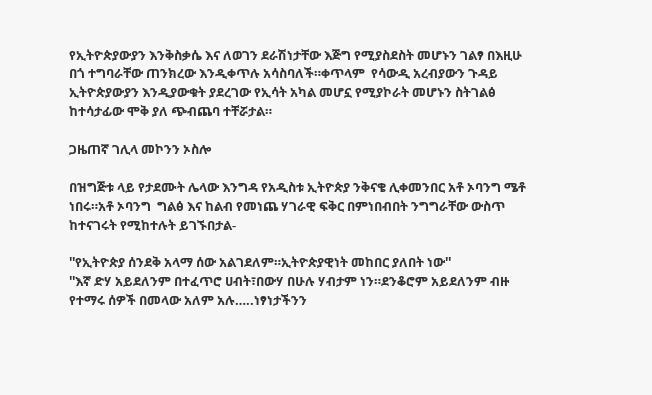የኢትዮጵያውያን እንቅስቃሴ እና ለወገን ደራሽነታቸው እጅግ የሚያስደስት መሆኑን ገልፃ በእዚሁ በጎ ተግባራቸው ጠንክረው እንዲቀጥሉ አሳስባለች።ቀጥላም  የሳውዲ አረብያውን ጉዳይ ኢትዮጵያውያን እንዲያውቁት ያደረገው የኢሳት አካል መሆኗ የሚያኮራት መሆኑን ስትገልፅ ከተሳታፊው ሞቅ ያለ ጭብጨባ ተቸሯታል።

ጋዜጠኛ ገሊላ መኮንን ኦስሎ

በዝግጅቱ ላይ የታደሙት ሌላው እንግዳ የአዲስቱ ኢትዮጵያ ንቅናቄ ሊቀመንበር አቶ ኦባንግ ሜቶ ነበሩ።አቶ ኦባንግ  ግልፅ እና ከልብ የመነጨ ሃገራዊ ፍቅር በምነበብበት ንግግራቸው ውስጥ ከተናገሩት የሚከተሉት ይገኙበታል-

''የኢትዮጵያ ሰንደቅ አላማ ሰው አልገደለም።ኢትዮጵያዊነት መከበር ያለበት ነው''
''እኛ ድሃ አይደለንም በተፈጥሮ ሀብት፣በውሃ በሁሉ ሃብታም ነን።ደንቆሮም አይደለንም ብዙ የተማሩ ሰዎች በመላው አለም አሉ…..ነፃነታችንን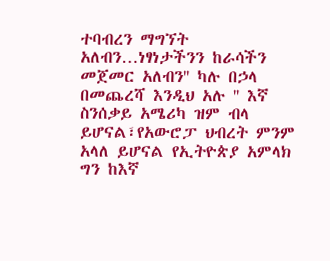ተባብረን ማግኘት አለብን…ነፃነታችንን ከራሳችን መጀመር አለብን'' ካሉ በኃላ
በመጨረሻ እንዲህ አሉ '' እኛ ስንሰቃይ አሜሪካ ዝም ብላ ይሆናል፣የአውሮፓ ህብረት ምንም አላለ ይሆናል የኢትዮጵያ አምላክ ግን ከእኛ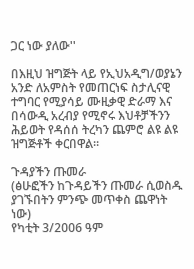ጋር ነው ያለው''

በእዚህ ዝግጅት ላይ የኢህአዲግ/ወያኔን አንድ ለአምስት የመጠርነፍ ስታሊናዊ ተግባር የሚያሳይ ሙዚቃዊ ድራማ እና በሳውዲ አረብያ የሚኖሩ እህቶቻችንን ሕይወት የዳሰሰ ትረካን ጨምሮ ልዩ ልዩ ዝግጅቶች ቀርበዋል።

ጉዳያችን ጡመራ
(ፅሁፎችን ከጉዳይችን ጡመራ ሲወስዱ ያገኙበትን ምንጭ መጥቀስ ጨዋነት ነው)
የካቲት 3/2006 ዓም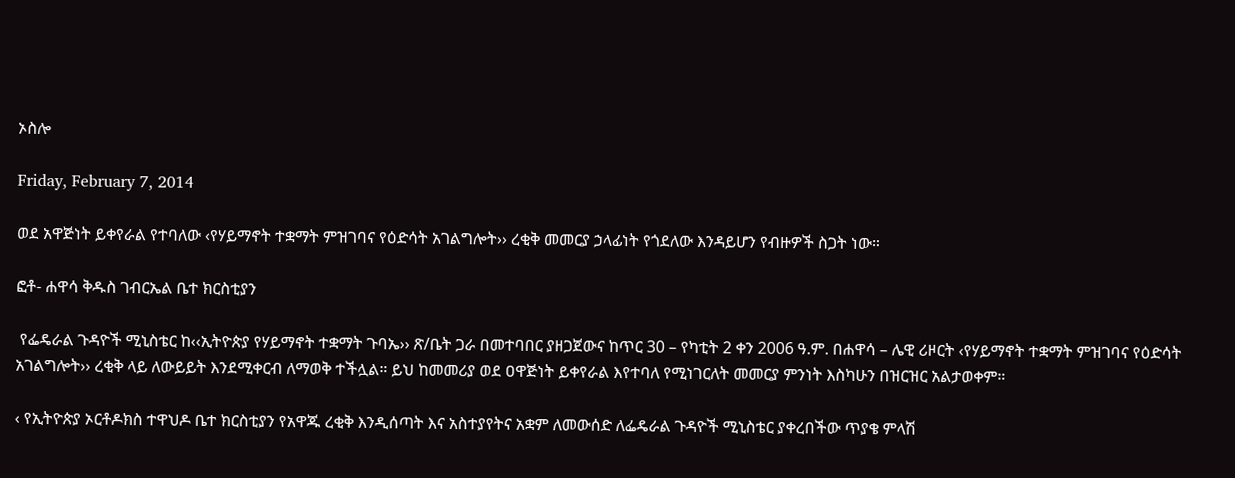ኦስሎ

Friday, February 7, 2014

ወደ አዋጅነት ይቀየራል የተባለው ‹የሃይማኖት ተቋማት ምዝገባና የዕድሳት አገልግሎት›› ረቂቅ መመርያ ኃላፊነት የጎደለው እንዳይሆን የብዙዎች ስጋት ነው።

ፎቶ- ሐዋሳ ቅዱስ ገብርኤል ቤተ ክርስቲያን

 የፌዴራል ጉዳዮች ሚኒስቴር ከ‹‹ኢትዮጵያ የሃይማኖት ተቋማት ጉባኤ›› ጽ/ቤት ጋራ በመተባበር ያዘጋጀውና ከጥር 30 – የካቲት 2 ቀን 2006 ዓ.ም. በሐዋሳ – ሌዊ ሪዞርት ‹የሃይማኖት ተቋማት ምዝገባና የዕድሳት አገልግሎት›› ረቂቅ ላይ ለውይይት እንደሚቀርብ ለማወቅ ተችሏል። ይህ ከመመሪያ ወደ ዐዋጅነት ይቀየራል እየተባለ የሚነገርለት መመርያ ምንነት እስካሁን በዝርዝር አልታወቀም።

‹ የኢትዮጵያ ኦርቶዶክስ ተዋህዶ ቤተ ክርስቲያን የአዋጁ ረቂቅ እንዲሰጣት እና አስተያየትና አቋም ለመውሰድ ለፌዴራል ጉዳዮች ሚኒስቴር ያቀረበችው ጥያቄ ምላሽ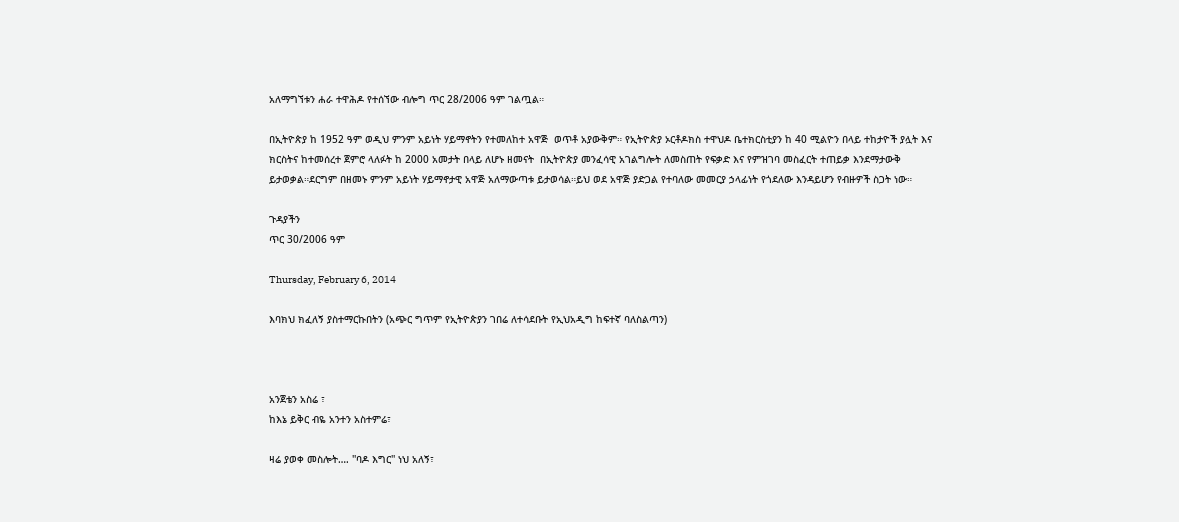አለማግኘቱን ሐራ ተዋሕዶ የተሰኘው ብሎግ ጥር 28/2006 ዓም ገልጧል።

በኢትዮጵያ ከ 1952 ዓም ወዲህ ምንም አይነት ሃይማኖትን የተመለከተ አዋጅ  ወጥቶ አያውቅም። የኢትዮጵያ ኦርቶዶክስ ተዋህዶ ቤተክርስቲያን ከ 40 ሚልዮን በላይ ተከታዮች ያሏት እና ክርስትና ከተመሰረተ ጀምሮ ላለፉት ከ 2000 አመታት በላይ ለሆኑ ዘመናት  በኢትዮጵያ መንፈሳዊ አገልግሎት ለመስጠት የፍቃድ እና የምዝገባ መስፈርት ተጠይቃ እንደማታውቅ ይታወቃል።ደርግም በዘመኑ ምንም አይነት ሃይማኖታዊ አዋጅ አለማውጣቱ ይታወሳል።ይህ ወደ አዋጅ ያድጋል የተባለው መመርያ ኃላፊነት የጎደለው እንዳይሆን የብዙዎች ስጋት ነው።

ጉዳያችን
ጥር 30/2006 ዓም

Thursday, February 6, 2014

እባክህ ክፈለኝ ያስተማርኩበትን (አጭር ግጥም የኢትዮጵያን ገበሬ ለተሳደቡት የኢህአዲግ ከፍተኛ ባለስልጣን)



አንጀቴን አስሬ ፣
ከእኔ ይቅር ብዬ አንተን አስተምሬ፣

ዛሬ ያወቀ መስሎት…. ''ባዶ እግር'' ነህ አለኝ፣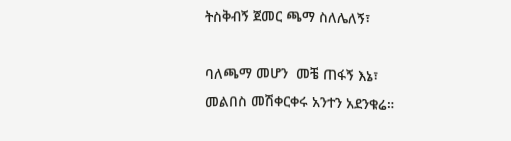ትስቅብኝ ጀመር ጫማ ስለሌለኝ፣

ባለጫማ መሆን  መቼ ጠፋኝ እኔ፣
መልበስ መሽቀርቀሩ አንተን አደንቁሬ።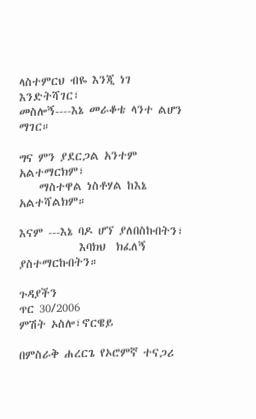ላስተምርህ ብዬ እንጂ ነገ እንድትሻገር፣
መስሎኝ----እኔ መራቆቴ ላንተ ልሆን ማገር።

ግና ምን ያደርጋል አንተም አልተማርክም፣
    ማስተዋል ነስቶሃል ከእኔ አልተሻልክም።

እናም ---እኔ ባዶ ሆኘ ያለበስኩበትን፣
            እባክህ  ክፈለኝ ያስተማርኩበትን።

ጉዳያችን
ጥር 30/2006
ምሽት ኦስሎ፣ኖርዌይ

በምስራቅ ሐረርጌ የኦሮምኛ ተናጋሪ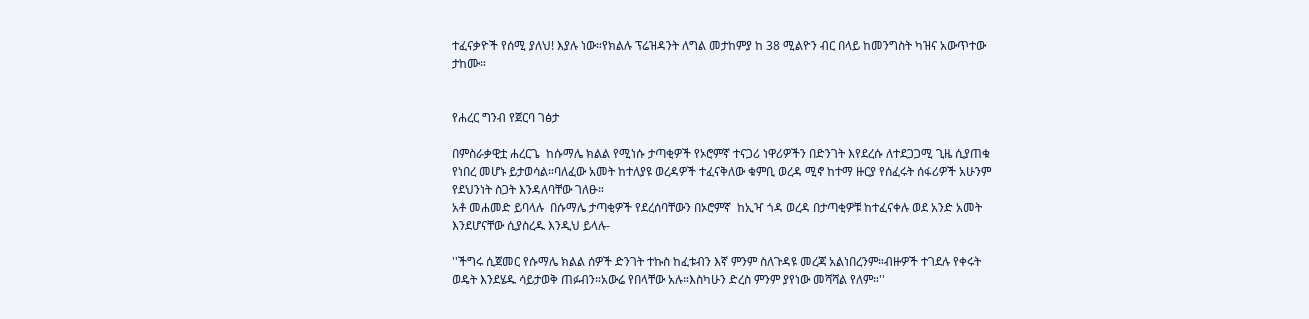ተፈናቃዮች የሰሚ ያለህ! እያሉ ነው።የክልሉ ፕሬዝዳንት ለግል መታከምያ ከ 38 ሚልዮን ብር በላይ ከመንግስት ካዝና አውጥተው ታከሙ።


የሐረር ግንብ የጀርባ ገፅታ

በምስራቃዊቷ ሐረርጌ  ከሱማሌ ክልል የሚነሱ ታጣቂዎች የኦሮምኛ ተናጋሪ ነዋሪዎችን በድንገት እየደረሱ ለተደጋጋሚ ጊዜ ሲያጠቁ የነበረ መሆኑ ይታወሳል።ባለፈው አመት ከተለያዩ ወረዳዎች ተፈናቅለው ቁምቢ ወረዳ ሚኖ ከተማ ዙርያ የሰፈሩት ሰፋሪዎች አሁንም የደህንነት ስጋት እንዳለባቸው ገለፁ።
አቶ መሐመድ ይባላሉ  በሱማሌ ታጣቂዎች የደረሰባቸውን በኦሮምኛ  ከኢዣ ጎዳ ወረዳ በታጣቂዎቹ ከተፈናቀሉ ወደ አንድ አመት እንደሆናቸው ሲያስረዱ እንዲህ ይላሉ-

''ችግሩ ሲጀመር የሱማሌ ክልል ሰዎች ድንገት ተኩስ ከፈቱብን እኛ ምንም ስለጉዳዩ መረጃ አልነበረንም።ብዙዎች ተገደሉ የቀሩት ወዴት እንደሄዱ ሳይታወቅ ጠፉብን።አውሬ የበላቸው አሉ።እስካሁን ድረስ ምንም ያየነው መሻሻል የለም።''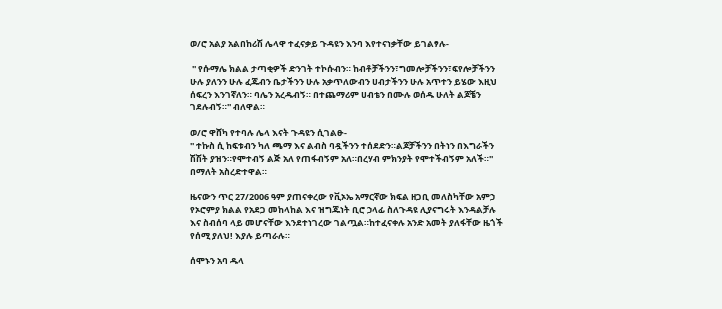ወ/ሮ አልያ አልበከሪሽ ሌላዋ ተፈናቃይ ጉዳዩን እንባ እየተናነቃቸው ይገልፃሉ-

 '' የሱማሌ ክልል ታጣቂዎች ድንገት ተኮሱብን። ከብቶቻችንን፣ግመሎቻችንን፣ፍየሎቻችንን ሁሉ ያለንን ሁሉ ፈጁብን ቤታችንን ሁሉ አቃጥለውብን ሀብታችንን ሁሉ አጥተን ይሄው እዚህ ሰፍረን እንገኛለን። ባሌን አረዱብኝ። በተጨማሪም ሀብቴን በሙሉ ወሰዱ ሁለት ልጆቼን ገደሉብኝ።'' ብለዋል።

ወ/ሮ ዋሸካ የተባሉ ሌላ እናት ጉዳዩን ሲገልፁ-
'' ተኩስ ሲ ከፍቱብን ካለ ጫማ እና ልብስ ባዷችንን ተሰደድን።ልጆቻችንን በትነን በእግራችን ሽሽት ያዝን።የሞተብኝ ልጅ አለ የጠፋብኝም አለ።በረሃብ ምክንያት የሞተችብኝም አለች።'' በማለት አስረድተዋል።

ዜናውን ጥር 27/2006 ዓም ያጠናቀረው የቪኦኤ አማርኛው ክፍል ዘጋቢ መለስካቸው አምኃ የኦሮምያ ክልል የአደጋ መከላከል እና ዝግጁነት ቢሮ ኃላፊ ስለጉዳዩ ሊያናግሩት እንዳልቻሉ እና ስብሰባ ላይ መሆናቸው እንደተነገረው ገልጧል።ከተፈናቀሉ አንድ አመት ያለፋቸው ዜጎች የሰሚ ያለህ! እያሉ ይጣራሉ።

ሰሞኑን አባ ዱላ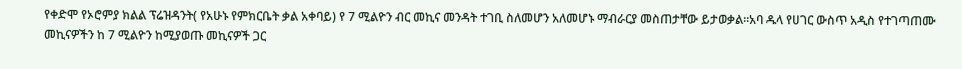የቀድሞ የኦሮምያ ክልል ፕሬዝዳንት( የአሁኑ የምክርቤት ቃል አቀባይ) የ 7 ሚልዮን ብር መኪና መንዳት ተገቢ ስለመሆን አለመሆኑ ማብራርያ መስጠታቸው ይታወቃል።አባ ዱላ የሀገር ውስጥ አዲስ የተገጣጠሙ መኪናዎችን ከ 7 ሚልዮን ከሚያወጡ መኪናዎች ጋር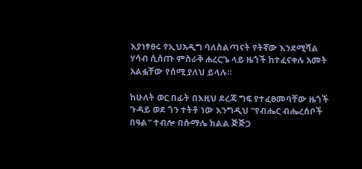እያነፃፀሩ የኢህአዲግ ባለስልጣናት የትኛው እንደሚሻል ሃሳብ ሲሰጡ ምስራቅ ሐረርጌ ላይ ዜጎች ከተፈናቀሉ አመት አልፏቸው የሰሚ ያለህ ይላሉ።

ከሁለት ወር በፊት በእዚህ ደረጃ ግፍ የተፈፀመባቸው ዜጎች ጉዳይ ወደ ጎን ተትቶ ነው እንግዲህ ''የብሔር ብሔረሰቦች በዓል'' ተብሎ በሱማሌ ክልል ጅጅጋ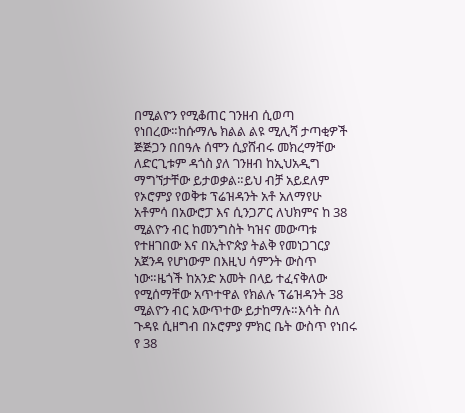በሚልዮን የሚቆጠር ገንዘብ ሲወጣ የነበረው።ከሱማሌ ክልል ልዩ ሚሊሻ ታጣቂዎች ጅጅጋን በበዓሉ ሰሞን ሲያሸብሩ መክረማቸው ለድርጊቱም ዳጎስ ያለ ገንዘብ ከኢህአዲግ ማግኘታቸው ይታወቃል።ይህ ብቻ አይደለም የኦሮምያ የወቅቱ ፕሬዝዳንት አቶ አለማየሁ አቶምሳ በአውሮፓ እና ሲንጋፖር ለህክምና ከ 38 ሚልዮን ብር ከመንግስት ካዝና መውጣቱ የተዘገበው እና በኢትዮጵያ ትልቅ የመነጋገርያ አጀንዳ የሆነውም በእዚህ ሳምንት ውስጥ ነው።ዜጎች ከአንድ አመት በላይ ተፈናቅለው የሚሰማቸው አጥተዋል የክልሉ ፕሬዝዳንት 38 ሚልዮን ብር አውጥተው ይታከማሉ።እሳት ስለ ጉዳዩ ሲዘግብ በኦሮምያ ምክር ቤት ውስጥ የነበሩ የ 38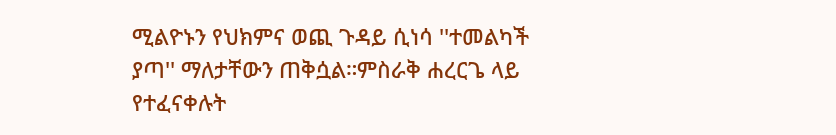ሚልዮኑን የህክምና ወጪ ጉዳይ ሲነሳ ''ተመልካች ያጣ'' ማለታቸውን ጠቅሷል።ምስራቅ ሐረርጌ ላይ የተፈናቀሉት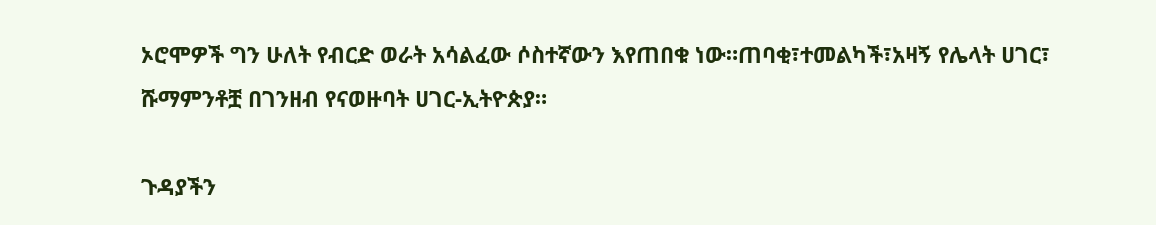ኦሮሞዎች ግን ሁለት የብርድ ወራት አሳልፈው ሶስተኛውን እየጠበቁ ነው።ጠባቂ፣ተመልካች፣አዛኝ የሌላት ሀገር፣ ሹማምንቶቿ በገንዘብ የናወዙባት ሀገር-ኢትዮጵያ።

ጉዳያችን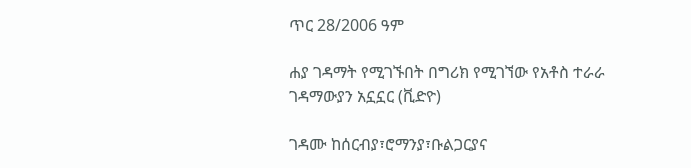ጥር 28/2006 ዓም

ሐያ ገዳማት የሚገኙበት በግሪክ የሚገኘው የአቶስ ተራራ ገዳማውያን አኗኗር (ቪድዮ)

ገዳሙ ከሰርብያ፣ሮማንያ፣ቡልጋርያና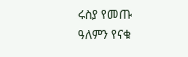ሩስያ የመጡ ዓለምን የናቁ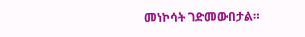መነኮሳት ገድመውበታል።